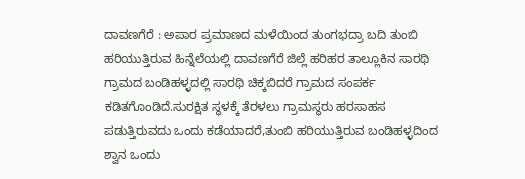ದಾವಣಗೆರೆ : ಅಪಾರ ಪ್ರಮಾಣದ ಮಳೆಯಿಂದ ತುಂಗಭದ್ರಾ ಬದಿ ತುಂಬಿ ಹರಿಯುತ್ತಿರುವ ಹಿನ್ನೆಲೆಯಲ್ಲಿ ದಾವಣಗೆರೆ ಜಿಲ್ಲೆ ಹರಿಹರ ತಾಲ್ಲೂಕಿನ ಸಾರಥಿ ಗ್ರಾಮದ ಬಂಡಿಹಳ್ಳದಲ್ಲಿ ಸಾರಥಿ ಚಿಕ್ಕಬಿದರೆ ಗ್ರಾಮದ ಸಂಪರ್ಕ ಕಡಿತಗೊಂಡಿದೆ.ಸುರಕ್ಷಿತ ಸ್ಥಳಕ್ಕೆ ತೆರಳಲು ಗ್ರಾಮಸ್ಥರು ಹರಸಾಹಸ ಪಡುತ್ತಿರುವದು ಒಂದು ಕಡೆಯಾದರೆ,ತುಂಬಿ ಹರಿಯುತ್ತಿರುವ ಬಂಡಿಹಳ್ಳದಿಂದ ಶ್ವಾನ ಒಂದು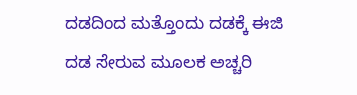ದಡದಿಂದ ಮತ್ತೊಂದು ದಡಕ್ಕೆ ಈಜಿ ದಡ ಸೇರುವ ಮೂಲಕ ಅಚ್ಚರಿ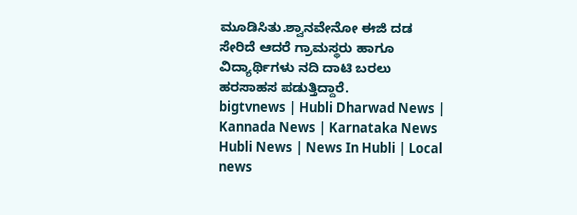ಮೂಡಿಸಿತು.ಶ್ವಾನವೇನೋ ಈಜಿ ದಡ ಸೇರಿದೆ ಆದರೆ ಗ್ರಾಮಸ್ಥರು ಹಾಗೂ ವಿದ್ಯಾರ್ಥಿಗಳು ನದಿ ದಾಟಿ ಬರಲು ಹರಸಾಹಸ ಪಡುತ್ತಿದ್ದಾರೆ.
bigtvnews | Hubli Dharwad News | Kannada News | Karnataka News Hubli News | News In Hubli | Local news